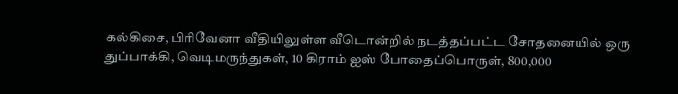கல்கிசை, பிரிவேனா வீதியிலுள்ள வீடொன்றில் நடத்தப்பட்ட சோதனையில் ஒரு துப்பாக்கி, வெடிமருந்துகள், 10 கிராம் ஐஸ் போதைப்பொருள், 800,000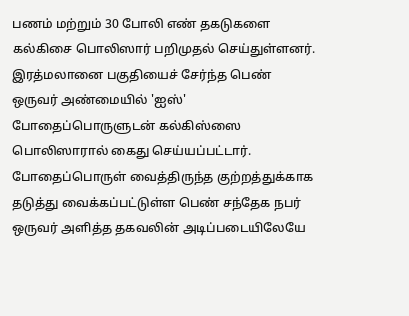பணம் மற்றும் 30 போலி எண் தகடுகளை கல்கிசை பொலிஸார் பறிமுதல் செய்துள்ளனர்.
இரத்மலானை பகுதியைச் சேர்ந்த பெண் ஒருவர் அண்மையில் 'ஐஸ்' போதைப்பொருளுடன் கல்கிஸ்ஸை பொலிஸாரால் கைது செய்யப்பட்டார்.
போதைப்பொருள் வைத்திருந்த குற்றத்துக்காக தடுத்து வைக்கப்பட்டுள்ள பெண் சந்தேக நபர் ஒருவர் அளித்த தகவலின் அடிப்படையிலேயே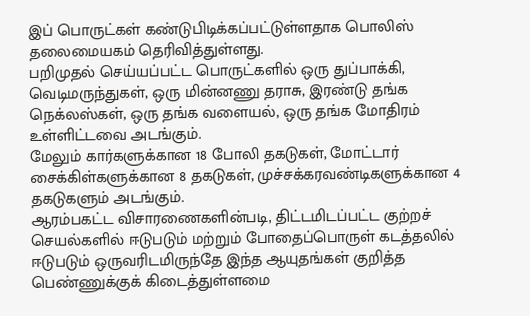இப் பொருட்கள் கண்டுபிடிக்கப்பட்டுள்ளதாக பொலிஸ் தலைமையகம் தெரிவித்துள்ளது.
பறிமுதல் செய்யப்பட்ட பொருட்களில் ஒரு துப்பாக்கி, வெடிமருந்துகள், ஒரு மின்னணு தராசு, இரண்டு தங்க நெக்லஸ்கள், ஒரு தங்க வளையல், ஒரு தங்க மோதிரம் உள்ளிட்டவை அடங்கும்.
மேலும் கார்களுக்கான 18 போலி தகடுகள், மோட்டார் சைக்கிள்களுக்கான 8 தகடுகள், முச்சக்கரவண்டிகளுக்கான 4 தகடுகளும் அடங்கும்.
ஆரம்பகட்ட விசாரணைகளின்படி, திட்டமிடப்பட்ட குற்றச் செயல்களில் ஈடுபடும் மற்றும் போதைப்பொருள் கடத்தலில் ஈடுபடும் ஒருவரிடமிருந்தே இந்த ஆயுதங்கள் குறித்த பெண்ணுக்குக் கிடைத்துள்ளமை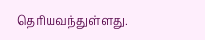தெரியவந்துள்ளது.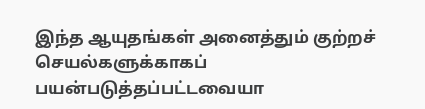இந்த ஆயுதங்கள் அனைத்தும் குற்றச் செயல்களுக்காகப் பயன்படுத்தப்பட்டவையா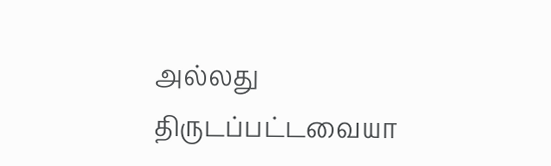அல்லது திருடப்பட்டவையா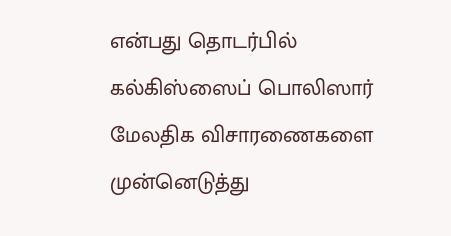என்பது தொடர்பில் கல்கிஸ்ஸைப் பொலிஸார் மேலதிக விசாரணைகளை முன்னெடுத்து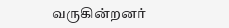வருகின்றனர்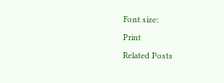Font size:
Print
Related Posts